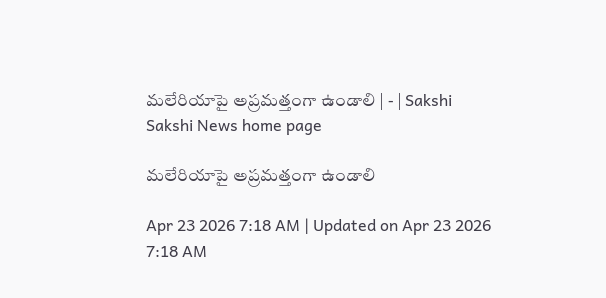మలేరియాపై అప్రమత్తంగా ఉండాలి | - | Sakshi
Sakshi News home page

మలేరియాపై అప్రమత్తంగా ఉండాలి

Apr 23 2026 7:18 AM | Updated on Apr 23 2026 7:18 AM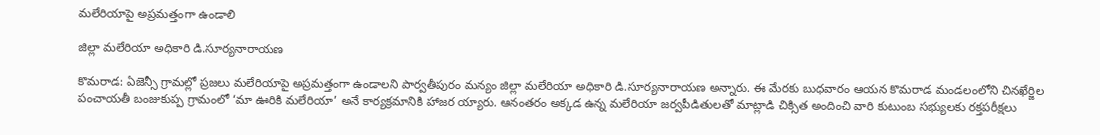మలేరియాపై అప్రమత్తంగా ఉండాలి

జిల్లా మలేరియా అధికారి డి.సూర్యనారాయణ

కొమరాడ: ఏజెన్సీ గ్రామల్లో ప్రజలు మలేరియాపై అప్రమత్తంగా ఉండాలని పార్వతీపురం మన్యం జిల్లా మలేరియా అధికారి డి.సూర్యనారాయణ అన్నారు. ఈ మేరకు బుధవారం ఆయన కొమరాడ మండలంలోని చినఖేర్జిల పంచాయతీ బంజుకుప్ప గ్రామంలో ‘మా ఊరికి మలేరియా’ అనే కార్యక్రమానికి హాజర య్యారు. ఆనంతరం అక్కడ ఉన్న మలేరియా జర్వపీడితులతో మాట్లాడి చిక్సిత అందించి వారి కుటుంబ సభ్యులకు రక్తపరీక్షలు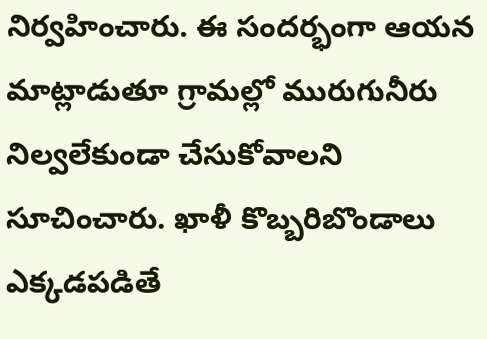నిర్వహించారు. ఈ సందర్భంగా ఆయన మాట్లాడుతూ గ్రామల్లో మురుగునీరు నిల్వలేకుండా చేసుకోవాలని సూచించారు. ఖాళీ కొబ్బరిబొండాలు ఎక్కడపడితే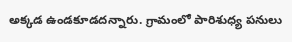అక్కడ ఉండకూడదన్నారు. గ్రామంలో పారిశుధ్య పనులు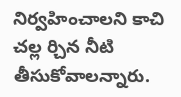నిర్వహించాలని కాచి చల్ల ర్చిన నీటి తీసుకోవాలన్నారు.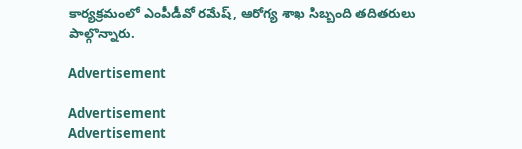కార్యక్రమంలో ఎంపీడీవో రమేష్‌, ఆరోగ్య శాఖ సిబ్బంది తదితరులు పాల్గొన్నారు.

Advertisement

Advertisement
Advertisement